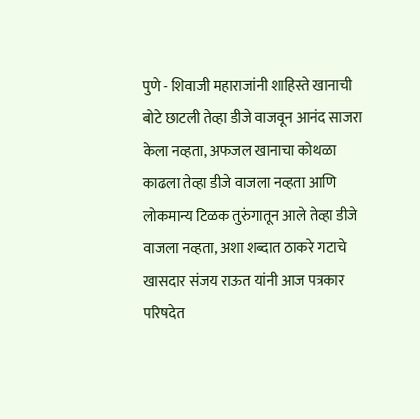पुणे - शिवाजी महाराजांनी शाहिस्ते खानाची बोटे छाटली तेव्हा डीजे वाजवून आनंद साजरा केला नव्हता, अफजल खानाचा कोथळा काढला तेव्हा डीजे वाजला नव्हता आणि लोकमान्य टिळक तुरुंगातून आले तेव्हा डीजे वाजला नव्हता, अशा शब्दात ठाकरे गटाचे खासदार संजय राऊत यांनी आज पत्रकार परिषदेत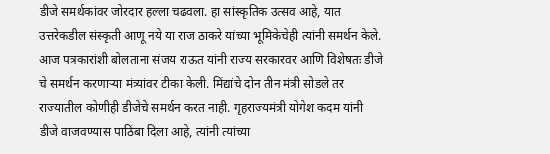डीजे समर्थकांवर जोरदार हल्ला चढवला. हा सांस्कृतिक उत्सव आहे, यात उत्तरेकडील संस्कृती आणू नये या राज ठाकरे यांच्या भूमिकेचेही त्यांनी समर्थन केले.
आज पत्रकारांशी बोलताना संजय राऊत यांनी राज्य सरकारवर आणि विशेषतः डीजे चे समर्थन करणाऱ्या मंत्र्यांवर टीका केली. मिंद्यांचे दोन तीन मंत्री सोडले तर राज्यातील कोणीही डीजेचे समर्थन करत नाही. गृहराज्यमंत्री योगेश कदम यांनी डीजे वाजवण्यास पाठिंबा दिला आहे, त्यांनी त्यांच्या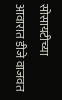सोसायटीच्या आवारात डीजे वाजवत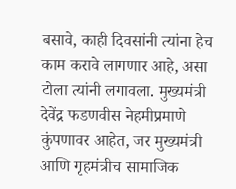बसावे, काही दिवसांनी त्यांना हेच काम करावे लागणार आहे, असा टोला त्यांनी लगावला. मुख्यमंत्री देवेंद्र फडणवीस नेहमीप्रमाणे कुंपणावर आहेत, जर मुख्यमंत्री आणि गृहमंत्रीच सामाजिक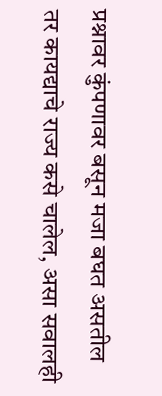प्रश्नावर कुंपणावर बसून मजा बघत असतील तर कायद्याचे राज्य कसे चालेल, असा सवालही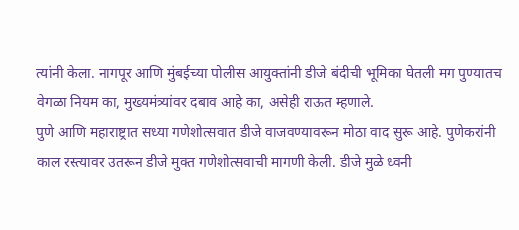त्यांनी केला. नागपूर आणि मुंबईच्या पोलीस आयुक्तांनी डीजे बंदीची भूमिका घेतली मग पुण्यातच वेगळा नियम का, मुख्यमंत्र्यांवर दबाव आहे का, असेही राऊत म्हणाले.
पुणे आणि महाराष्ट्रात सध्या गणेशोत्सवात डीजे वाजवण्यावरून मोठा वाद सुरू आहे. पुणेकरांनी काल रस्त्यावर उतरून डीजे मुक्त गणेशोत्सवाची मागणी केली. डीजे मुळे ध्वनी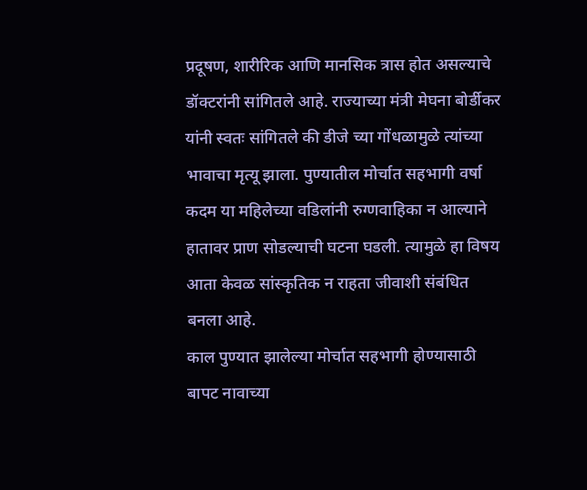प्रदूषण, शारीरिक आणि मानसिक त्रास होत असल्याचे डॉक्टरांनी सांगितले आहे. राज्याच्या मंत्री मेघना बोर्डीकर यांनी स्वतः सांगितले की डीजे च्या गोंधळामुळे त्यांच्या भावाचा मृत्यू झाला. पुण्यातील मोर्चात सहभागी वर्षा कदम या महिलेच्या वडिलांनी रुग्णवाहिका न आल्याने हातावर प्राण सोडल्याची घटना घडली. त्यामुळे हा विषय आता केवळ सांस्कृतिक न राहता जीवाशी संबंधित बनला आहे.
काल पुण्यात झालेल्या मोर्चात सहभागी होण्यासाठी बापट नावाच्या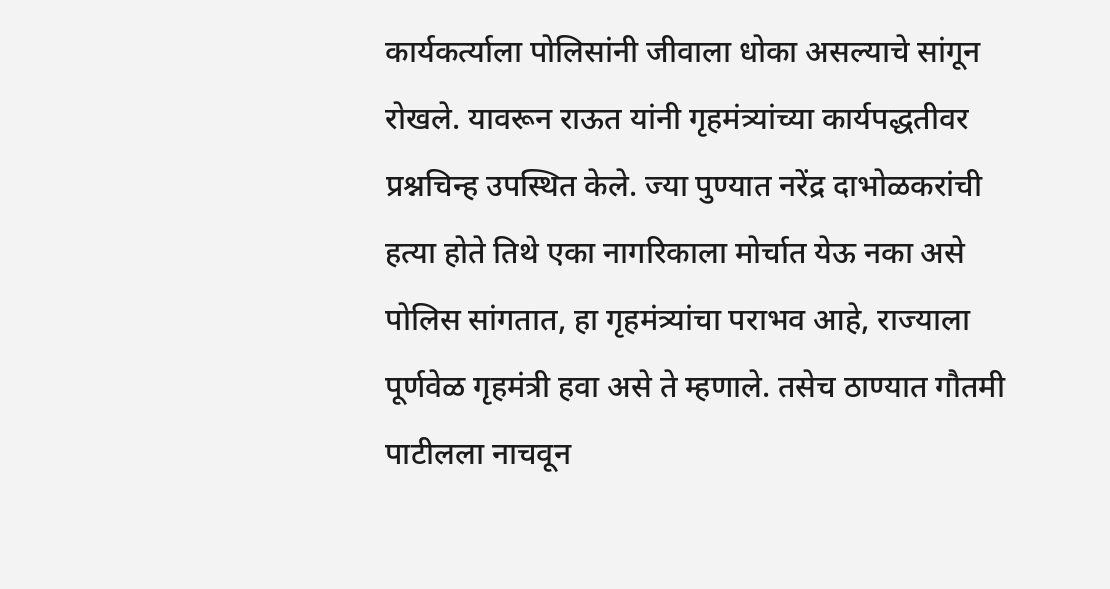कार्यकर्त्याला पोलिसांनी जीवाला धोका असल्याचे सांगून रोखले. यावरून राऊत यांनी गृहमंत्र्यांच्या कार्यपद्धतीवर प्रश्नचिन्ह उपस्थित केले. ज्या पुण्यात नरेंद्र दाभोळकरांची हत्या होते तिथे एका नागरिकाला मोर्चात येऊ नका असे पोलिस सांगतात, हा गृहमंत्र्यांचा पराभव आहे, राज्याला पूर्णवेळ गृहमंत्री हवा असे ते म्हणाले. तसेच ठाण्यात गौतमी पाटीलला नाचवून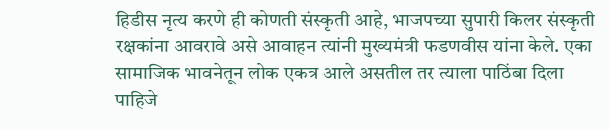हिडीस नृत्य करणे ही कोणती संस्कृती आहे, भाजपच्या सुपारी किलर संस्कृती रक्षकांना आवरावे असे आवाहन त्यांनी मुख्यमंत्री फडणवीस यांना केले. एका सामाजिक भावनेतून लोक एकत्र आले असतील तर त्याला पाठिंबा दिला पाहिजे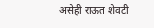असेही राऊत शेवटी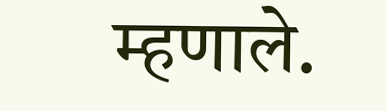म्हणाले.